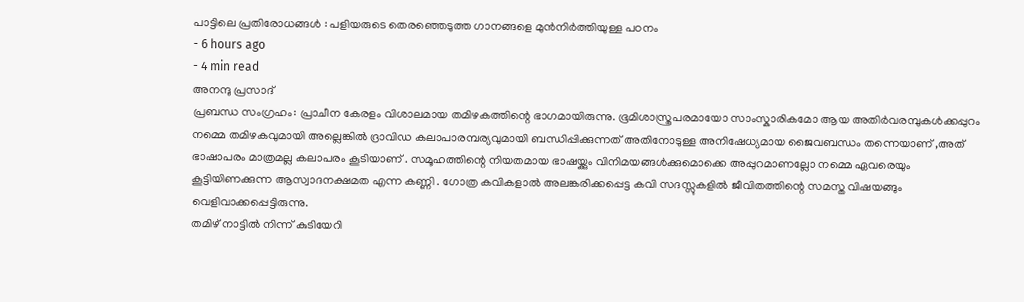പാട്ടിലെ പ്രതിരോധങ്ങൾ : പളിയരുടെ തെരഞ്ഞെടുത്ത ഗാനങ്ങളെ മുൻനിർത്തിയുള്ള പഠനം
- 6 hours ago
- 4 min read
അനന്ദു പ്രസാദ്
പ്രബന്ധ സംഗ്രഹം: പ്രാചീന കേരളം വിശാലമായ തമിഴകത്തിന്റെ ഭാഗമായിരുന്നു. ഭൂമിശാസ്ത്രപരമായോ സാംസ്കാരികമോ ആയ അതിർവരമ്പുകൾക്കപ്പുറം നമ്മെ തമിഴകവുമായി അല്ലെങ്കിൽ ദ്രാവിഡ കലാപാരമ്പര്യവുമായി ബന്ധിപ്പിക്കുന്നത് അതിനോടുള്ള അനിഷേധ്യമായ ജൈവബന്ധം തന്നെയാണ് ,അത് ഭാഷാപരം മാത്രമല്ല കലാപരം കൂടിയാണ് . സമൂഹത്തിന്റെ നിയതമായ ഭാഷയ്ക്കും വിനിമയങ്ങൾക്കുമൊക്കെ അപ്പുറമാണല്ലോ നമ്മെ ഏവരെയും കൂട്ടിയിണക്കുന്ന ആസ്വാദനക്ഷമത എന്ന കണ്ണി . ഗോത്ര കവികളാൽ അലങ്കരിക്കപ്പെട്ട കവി സദസ്സുകളിൽ ജീവിതത്തിന്റെ സമസ്ത വിഷയങ്ങും വെളിവാക്കപ്പെട്ടിരുന്നു.
തമിഴ് നാട്ടിൽ നിന്ന് കുടിയേറി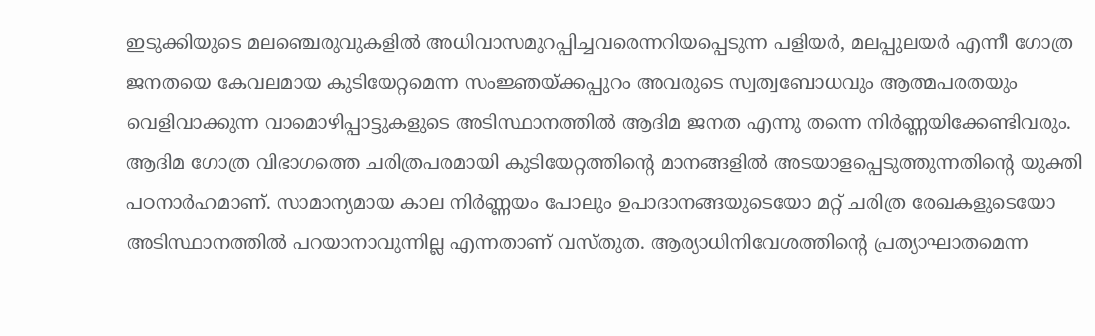ഇടുക്കിയുടെ മലഞ്ചെരുവുകളിൽ അധിവാസമുറപ്പിച്ചവരെന്നറിയപ്പെടുന്ന പളിയർ, മലപ്പുലയർ എന്നീ ഗോത്ര ജനതയെ കേവലമായ കുടിയേറ്റമെന്ന സംജ്ഞയ്ക്കപ്പുറം അവരുടെ സ്വത്വബോധവും ആത്മപരതയും വെളിവാക്കുന്ന വാമൊഴിപ്പാട്ടുകളുടെ അടിസ്ഥാനത്തിൽ ആദിമ ജനത എന്നു തന്നെ നിർണ്ണയിക്കേണ്ടിവരും.
ആദിമ ഗോത്ര വിഭാഗത്തെ ചരിത്രപരമായി കുടിയേറ്റത്തിന്റെ മാനങ്ങളിൽ അടയാളപ്പെടുത്തുന്നതിന്റെ യുക്തി പഠനാർഹമാണ്. സാമാന്യമായ കാല നിർണ്ണയം പോലും ഉപാദാനങ്ങയുടെയോ മറ്റ് ചരിത്ര രേഖകളുടെയോ അടിസ്ഥാനത്തിൽ പറയാനാവുന്നില്ല എന്നതാണ് വസ്തുത. ആര്യാധിനിവേശത്തിന്റെ പ്രത്യാഘാതമെന്ന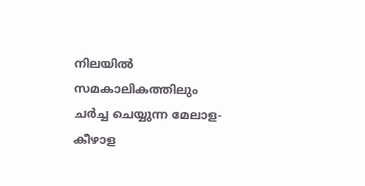നിലയിൽ സമകാലികത്തിലും ചർച്ച ചെയ്യുന്ന മേലാള-കീഴാള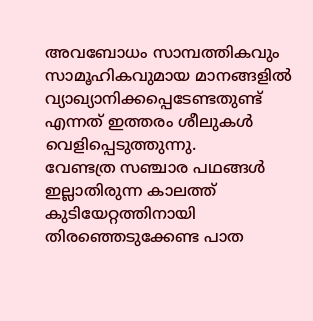അവബോധം സാമ്പത്തികവും സാമൂഹികവുമായ മാനങ്ങളിൽ വ്യാഖ്യാനിക്കപ്പെടേണ്ടതുണ്ട് എന്നത് ഇത്തരം ശീലുകൾ വെളിപ്പെടുത്തുന്നു.
വേണ്ടത്ര സഞ്ചാര പഥങ്ങൾ ഇല്ലാതിരുന്ന കാലത്ത് കുടിയേറ്റത്തിനായി തിരഞ്ഞെടുക്കേണ്ട പാത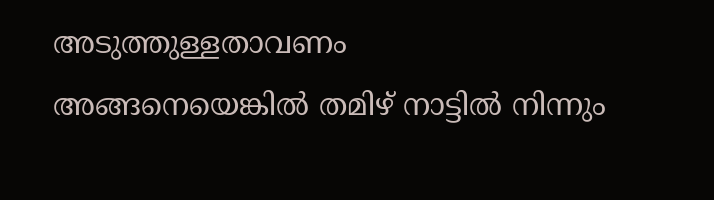അടുത്തുള്ളതാവണം അങ്ങനെയെങ്കിൽ തമിഴ് നാട്ടിൽ നിന്നും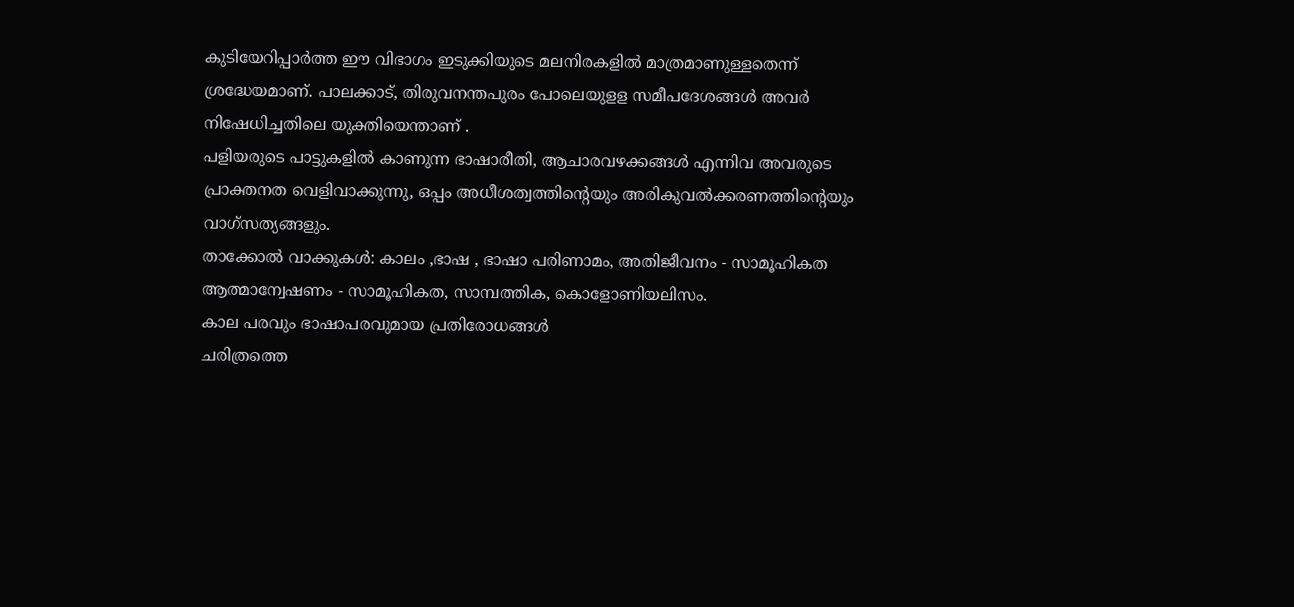കുടിയേറിപ്പാർത്ത ഈ വിഭാഗം ഇടുക്കിയുടെ മലനിരകളിൽ മാത്രമാണുള്ളതെന്ന് ശ്രദ്ധേയമാണ്. പാലക്കാട്, തിരുവനന്തപുരം പോലെയുളള സമീപദേശങ്ങൾ അവർ നിഷേധിച്ചതിലെ യുക്തിയെന്താണ് .
പളിയരുടെ പാട്ടുകളിൽ കാണുന്ന ഭാഷാരീതി, ആചാരവഴക്കങ്ങൾ എന്നിവ അവരുടെ പ്രാക്തനത വെളിവാക്കുന്നു, ഒപ്പം അധീശത്വത്തിന്റെയും അരികുവൽക്കരണത്തിന്റെയും വാഗ്സത്യങ്ങളും.
താക്കോൽ വാക്കുകൾ: കാലം ,ഭാഷ , ഭാഷാ പരിണാമം, അതിജീവനം - സാമൂഹികത
ആത്മാന്വേഷണം - സാമൂഹികത, സാമ്പത്തിക, കൊളോണിയലിസം.
കാല പരവും ഭാഷാപരവുമായ പ്രതിരോധങ്ങൾ
ചരിത്രത്തെ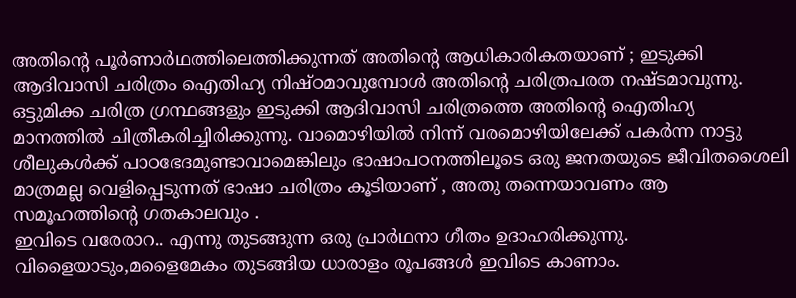അതിന്റെ പൂർണാർഥത്തിലെത്തിക്കുന്നത് അതിന്റെ ആധികാരികതയാണ് ; ഇടുക്കി ആദിവാസി ചരിത്രം ഐതിഹ്യ നിഷ്ഠമാവുമ്പോൾ അതിന്റെ ചരിത്രപരത നഷ്ടമാവുന്നു. ഒട്ടുമിക്ക ചരിത്ര ഗ്രന്ഥങ്ങളും ഇടുക്കി ആദിവാസി ചരിത്രത്തെ അതിന്റെ ഐതിഹ്യ മാനത്തിൽ ചിത്രീകരിച്ചിരിക്കുന്നു. വാമൊഴിയിൽ നിന്ന് വരമൊഴിയിലേക്ക് പകർന്ന നാട്ടു ശീലുകൾക്ക് പാഠഭേദമുണ്ടാവാമെങ്കിലും ഭാഷാപഠനത്തിലൂടെ ഒരു ജനതയുടെ ജീവിതശൈലി മാത്രമല്ല വെളിപ്പെടുന്നത് ഭാഷാ ചരിത്രം കൂടിയാണ് , അതു തന്നെയാവണം ആ സമൂഹത്തിന്റെ ഗതകാലവും .
ഇവിടെ വരേരാറ.. എന്നു തുടങ്ങുന്ന ഒരു പ്രാർഥനാ ഗീതം ഉദാഹരിക്കുന്നു. വിളൈയാടും,മളൈമേകം തുടങ്ങിയ ധാരാളം രൂപങ്ങൾ ഇവിടെ കാണാം.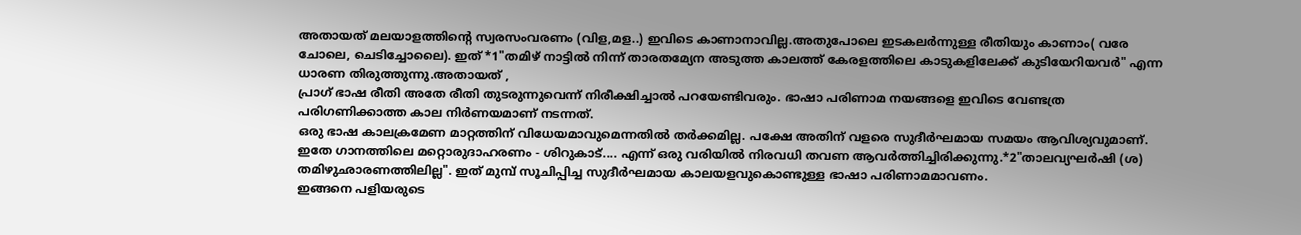അതായത് മലയാളത്തിന്റെ സ്വരസംവരണം (വിള,മള..) ഇവിടെ കാണാനാവില്ല.അതുപോലെ ഇടകലർന്നുള്ള രീതിയും കാണാം( വരേ ചോലെ, ചെടിച്ചോലൈ). ഇത് *1"തമിഴ് നാട്ടിൽ നിന്ന് താരതമ്യേന അടുത്ത കാലത്ത് കേരളത്തിലെ കാടുകളിലേക്ക് കുടിയേറിയവർ" എന്ന ധാരണ തിരുത്തുന്നു.അതായത് ,
പ്രാഗ് ഭാഷ രീതി അതേ രീതി തുടരുന്നുവെന്ന് നിരീക്ഷിച്ചാൽ പറയേണ്ടിവരും. ഭാഷാ പരിണാമ നയങ്ങളെ ഇവിടെ വേണ്ടത്ര പരിഗണിക്കാത്ത കാല നിർണയമാണ് നടന്നത്.
ഒരു ഭാഷ കാലക്രമേണ മാറ്റത്തിന് വിധേയമാവുമെന്നതിൽ തർക്കമില്ല. പക്ഷേ അതിന് വളരെ സുദീർഘമായ സമയം ആവിശ്യവുമാണ്.
ഇതേ ഗാനത്തിലെ മറ്റൊരുദാഹരണം - ശിറുകാട്.... എന്ന് ഒരു വരിയിൽ നിരവധി തവണ ആവർത്തിച്ചിരിക്കുന്നു.*2"താലവ്യഘർഷി (ശ) തമിഴുഛാരണത്തിലില്ല". ഇത് മുമ്പ് സൂചിപ്പിച്ച സുദീർഘമായ കാലയളവുകൊണ്ടുള്ള ഭാഷാ പരിണാമമാവണം.
ഇങ്ങനെ പളിയരുടെ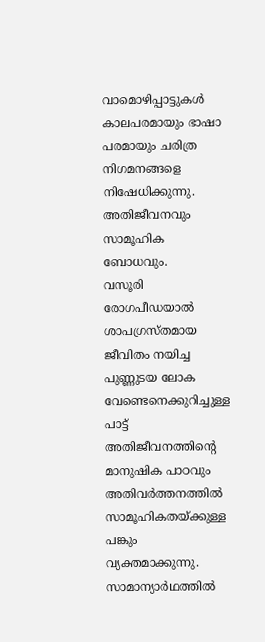വാമൊഴിപ്പാട്ടുകൾ കാലപരമായും ഭാഷാ പരമായും ചരിത്ര നിഗമനങ്ങളെ നിഷേധിക്കുന്നു.
അതിജീവനവും സാമൂഹിക ബോധവും.
വസൂരി രോഗപീഡയാൽ ശാപഗ്രസ്തമായ ജീവിതം നയിച്ച പുണ്ണുടയ ലോക വേണ്ടെനെക്കുറിച്ചുള്ള പാട്ട് അതിജീവനത്തിന്റെ മാനുഷിക പാഠവും അതിവർത്തനത്തിൽ സാമൂഹികതയ്ക്കുള്ള പങ്കും വ്യക്തമാക്കുന്നു. സാമാന്യാർഥത്തിൽ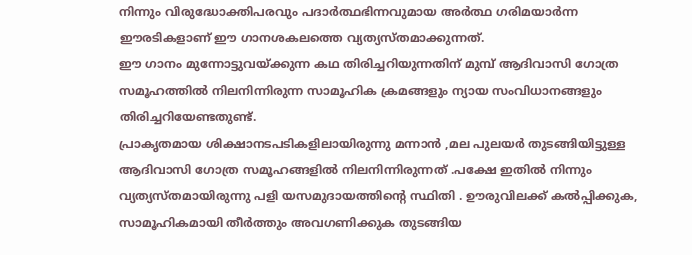നിന്നും വിരുദ്ധോക്തിപരവും പദാർത്ഥഭിന്നവുമായ അർത്ഥ ഗരിമയാർന്ന ഈരടികളാണ് ഈ ഗാനശകലത്തെ വ്യത്യസ്തമാക്കുന്നത്.
ഈ ഗാനം മുന്നോട്ടുവയ്ക്കുന്ന കഥ തിരിച്ചറിയുന്നതിന് മുമ്പ് ആദിവാസി ഗോത്ര സമൂഹത്തിൽ നിലനിന്നിരുന്ന സാമൂഹിക ക്രമങ്ങളും ന്യായ സംവിധാനങ്ങളും തിരിച്ചറിയേണ്ടതുണ്ട്.
പ്രാകൃതമായ ശിക്ഷാനടപടികളിലായിരുന്നു മന്നാൻ ,മല പുലയർ തുടങ്ങിയിട്ടുള്ള ആദിവാസി ഗോത്ര സമൂഹങ്ങളിൽ നിലനിന്നിരുന്നത് .പക്ഷേ ഇതിൽ നിന്നും വ്യത്യസ്തമായിരുന്നു പളി യസമുദായത്തിന്റെ സ്ഥിതി . ഊരുവിലക്ക് കൽപ്പിക്കുക, സാമൂഹികമായി തീർത്തും അവഗണിക്കുക തുടങ്ങിയ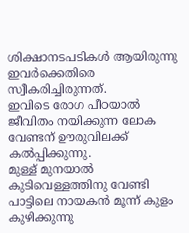ശിക്ഷാനടപടികൾ ആയിരുന്നു ഇവർക്കെതിരെ സ്വീകരിച്ചിരുന്നത്.
ഇവിടെ രോഗ പീഠയാൽ ജീവിതം നയിക്കുന്ന ലോക വേണ്ടന് ഊരുവിലക്ക് കൽപ്പിക്കുന്നു.
മുള്ള് മുനയാൽ കുടിവെള്ളത്തിനു വേണ്ടി പാട്ടിലെ നായകൻ മൂന്ന് കുളം കുഴിക്കുന്നു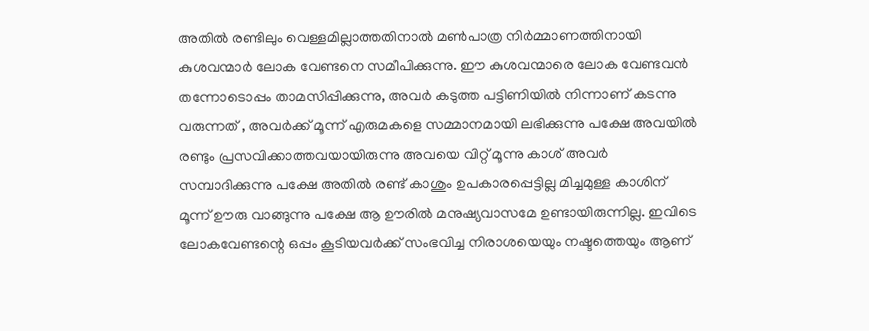അതിൽ രണ്ടിലും വെള്ളമില്ലാത്തതിനാൽ മൺപാത്ര നിർമ്മാണത്തിനായി കുശവന്മാർ ലോക വേണ്ടനെ സമീപിക്കുന്നു. ഈ കുശവന്മാരെ ലോക വേണ്ടവൻ തന്നോടൊപ്പം താമസിപ്പിക്കുന്നു, അവർ കടുത്ത പട്ടിണിയിൽ നിന്നാണ് കടന്നു വരുന്നത് , അവർക്ക് മൂന്ന് എരുമകളെ സമ്മാനമായി ലഭിക്കുന്നു പക്ഷേ അവയിൽ രണ്ടും പ്രസവിക്കാത്തവയായിരുന്നു അവയെ വിറ്റ് മൂന്നു കാശ് അവർ സമ്പാദിക്കുന്നു പക്ഷേ അതിൽ രണ്ട് കാശും ഉപകാരപ്പെട്ടില്ല മിച്ചമുള്ള കാശിന് മൂന്ന് ഊരു വാങ്ങുന്നു പക്ഷേ ആ ഊരിൽ മനുഷ്യവാസമേ ഉണ്ടായിരുന്നില്ല. ഇവിടെ ലോകവേണ്ടന്റെ ഒപ്പം കൂടിയവർക്ക് സംഭവിച്ച നിരാശയെയും നഷ്ടത്തെയും ആണ്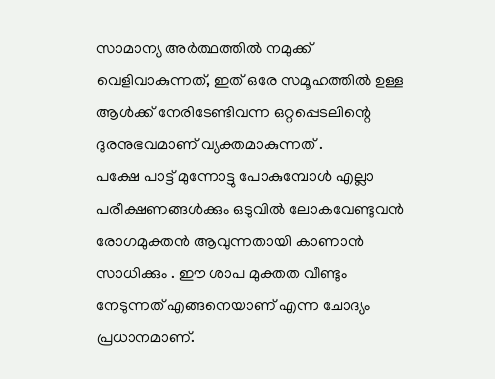സാമാന്യ അർത്ഥത്തിൽ നമുക്ക് വെളിവാകുന്നത്, ഇത് ഒരേ സമൂഹത്തിൽ ഉള്ള ആൾക്ക് നേരിടേണ്ടിവന്ന ഒറ്റപ്പെടലിന്റെ ദുരനുഭവമാണ് വ്യക്തമാകുന്നത് .
പക്ഷേ പാട്ട് മുന്നോട്ടു പോകുമ്പോൾ എല്ലാ പരീക്ഷണങ്ങൾക്കും ഒടുവിൽ ലോകവേണ്ടുവൻ രോഗമുക്തൻ ആവുന്നതായി കാണാൻ സാധിക്കും . ഈ ശാപ മുക്തത വീണ്ടും നേടുന്നത് എങ്ങനെയാണ് എന്ന ചോദ്യം പ്രധാനമാണ്.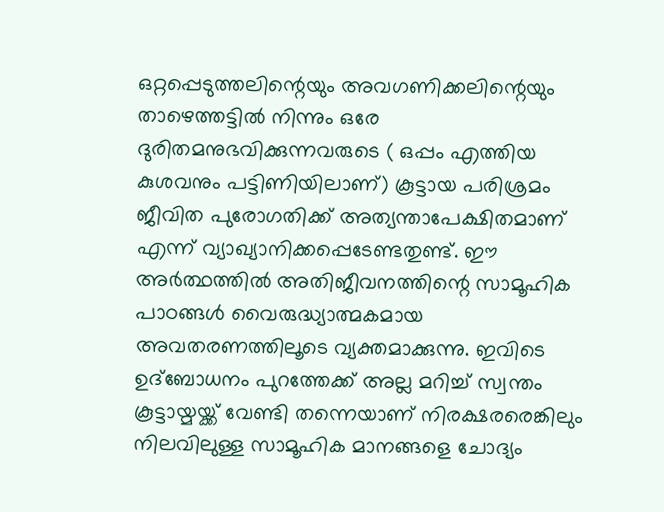ഒറ്റപ്പെടുത്തലിന്റെയും അവഗണിക്കലിന്റെയും താഴെത്തട്ടിൽ നിന്നും ഒരേ ദുരിതമനുഭവിക്കുന്നവരുടെ ( ഒപ്പം എത്തിയ കുശവനും പട്ടിണിയിലാണ്) കൂട്ടായ പരിശ്രമം ജീവിത പുരോഗതിക്ക് അത്യന്താപേക്ഷിതമാണ് എന്ന് വ്യാഖ്യാനിക്കപ്പെടേണ്ടതുണ്ട്. ഈ അർത്ഥത്തിൽ അതിജീവനത്തിന്റെ സാമൂഹിക പാഠങ്ങൾ വൈരുദ്ധ്യാത്മകമായ അവതരണത്തിലൂടെ വ്യക്തമാക്കുന്നു. ഇവിടെ ഉദ്ബോധനം പുറത്തേക്ക് അല്ല മറിച്ച് സ്വന്തം കൂട്ടായ്മയ്ക്ക് വേണ്ടി തന്നെയാണ് നിരക്ഷരരെങ്കിലും നിലവിലുള്ള സാമൂഹിക മാനങ്ങളെ ചോദ്യം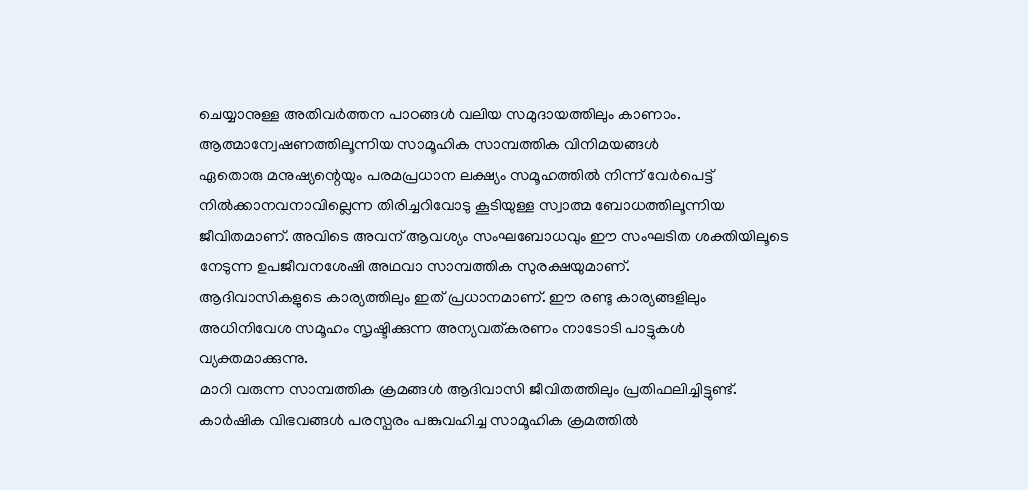ചെയ്യാനുള്ള അതിവർത്തന പാഠങ്ങൾ വലിയ സമുദായത്തിലും കാണാം.
ആത്മാന്വേഷണത്തിലൂന്നിയ സാമൂഹിക സാമ്പത്തിക വിനിമയങ്ങൾ
ഏതൊരു മനുഷ്യന്റെയും പരമപ്രധാന ലക്ഷ്യം സമൂഹത്തിൽ നിന്ന് വേർപെട്ട് നിൽക്കാനവനാവില്ലെന്ന തിരിച്ചറിവോടു കൂടിയുള്ള സ്വാത്മ ബോധത്തിലൂന്നിയ ജീവിതമാണ്. അവിടെ അവന് ആവശ്യം സംഘബോധവും ഈ സംഘടിത ശക്തിയിലൂടെ നേടുന്ന ഉപജീവനശേഷി അഥവാ സാമ്പത്തിക സുരക്ഷയുമാണ്.
ആദിവാസികളുടെ കാര്യത്തിലും ഇത് പ്രധാനമാണ്. ഈ രണ്ടു കാര്യങ്ങളിലും അധിനിവേശ സമൂഹം സൃഷ്ടിക്കുന്ന അന്യവത്കരണം നാടോടി പാട്ടുകൾ വ്യക്തമാക്കുന്നു.
മാറി വരുന്ന സാമ്പത്തിക ക്രമങ്ങൾ ആദിവാസി ജീവിതത്തിലും പ്രതിഫലിച്ചിട്ടുണ്ട്. കാർഷിക വിഭവങ്ങൾ പരസ്പരം പങ്കുവഹിച്ച സാമൂഹിക ക്രമത്തിൽ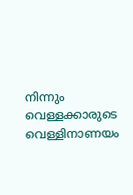നിന്നും വെള്ളക്കാരുടെ വെള്ളിനാണയം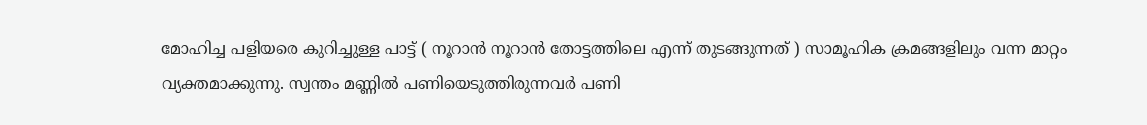മോഹിച്ച പളിയരെ കുറിച്ചുള്ള പാട്ട് ( നൂറാൻ നൂറാൻ തോട്ടത്തിലെ എന്ന് തുടങ്ങുന്നത് ) സാമൂഹിക ക്രമങ്ങളിലും വന്ന മാറ്റം വ്യക്തമാക്കുന്നു. സ്വന്തം മണ്ണിൽ പണിയെടുത്തിരുന്നവർ പണി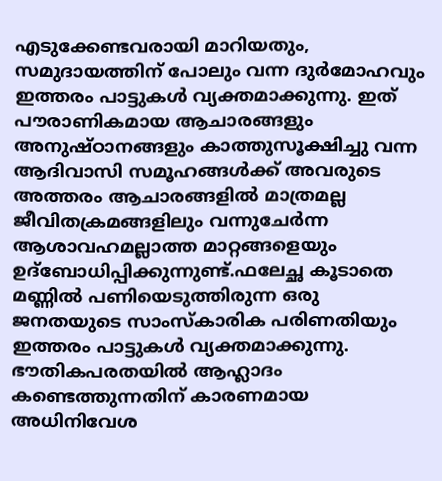എടുക്കേണ്ടവരായി മാറിയതും, സമുദായത്തിന് പോലും വന്ന ദുർമോഹവും ഇത്തരം പാട്ടുകൾ വ്യക്തമാക്കുന്നു. ഇത് പൗരാണികമായ ആചാരങ്ങളും അനുഷ്ഠാനങ്ങളും കാത്തുസൂക്ഷിച്ചു വന്ന ആദിവാസി സമൂഹങ്ങൾക്ക് അവരുടെ അത്തരം ആചാരങ്ങളിൽ മാത്രമല്ല ജീവിതക്രമങ്ങളിലും വന്നുചേർന്ന ആശാവഹമല്ലാത്ത മാറ്റങ്ങളെയും ഉദ്ബോധിപ്പിക്കുന്നുണ്ട്.ഫലേച്ഛ കൂടാതെ മണ്ണിൽ പണിയെടുത്തിരുന്ന ഒരു ജനതയുടെ സാംസ്കാരിക പരിണതിയും ഇത്തരം പാട്ടുകൾ വ്യക്തമാക്കുന്നു.
ഭൗതികപരതയിൽ ആഹ്ലാദം കണ്ടെത്തുന്നതിന് കാരണമായ അധിനിവേശ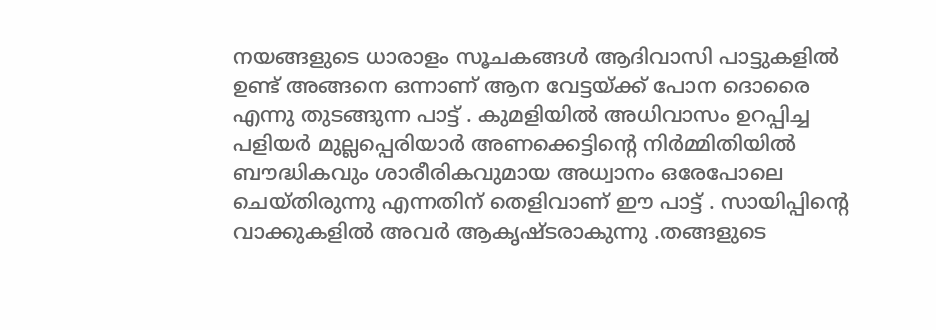നയങ്ങളുടെ ധാരാളം സൂചകങ്ങൾ ആദിവാസി പാട്ടുകളിൽ ഉണ്ട് അങ്ങനെ ഒന്നാണ് ആന വേട്ടയ്ക്ക് പോന ദൊരൈ എന്നു തുടങ്ങുന്ന പാട്ട് . കുമളിയിൽ അധിവാസം ഉറപ്പിച്ച പളിയർ മുല്ലപ്പെരിയാർ അണക്കെട്ടിന്റെ നിർമ്മിതിയിൽ ബൗദ്ധികവും ശാരീരികവുമായ അധ്വാനം ഒരേപോലെ ചെയ്തിരുന്നു എന്നതിന് തെളിവാണ് ഈ പാട്ട് . സായിപ്പിന്റെ വാക്കുകളിൽ അവർ ആകൃഷ്ടരാകുന്നു .തങ്ങളുടെ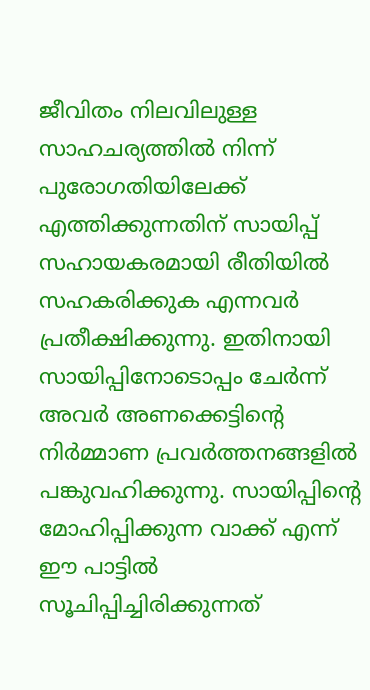ജീവിതം നിലവിലുള്ള സാഹചര്യത്തിൽ നിന്ന് പുരോഗതിയിലേക്ക് എത്തിക്കുന്നതിന് സായിപ്പ് സഹായകരമായി രീതിയിൽ സഹകരിക്കുക എന്നവർ പ്രതീക്ഷിക്കുന്നു. ഇതിനായി സായിപ്പിനോടൊപ്പം ചേർന്ന് അവർ അണക്കെട്ടിന്റെ നിർമ്മാണ പ്രവർത്തനങ്ങളിൽ പങ്കുവഹിക്കുന്നു. സായിപ്പിന്റെ മോഹിപ്പിക്കുന്ന വാക്ക് എന്ന് ഈ പാട്ടിൽ സൂചിപ്പിച്ചിരിക്കുന്നത്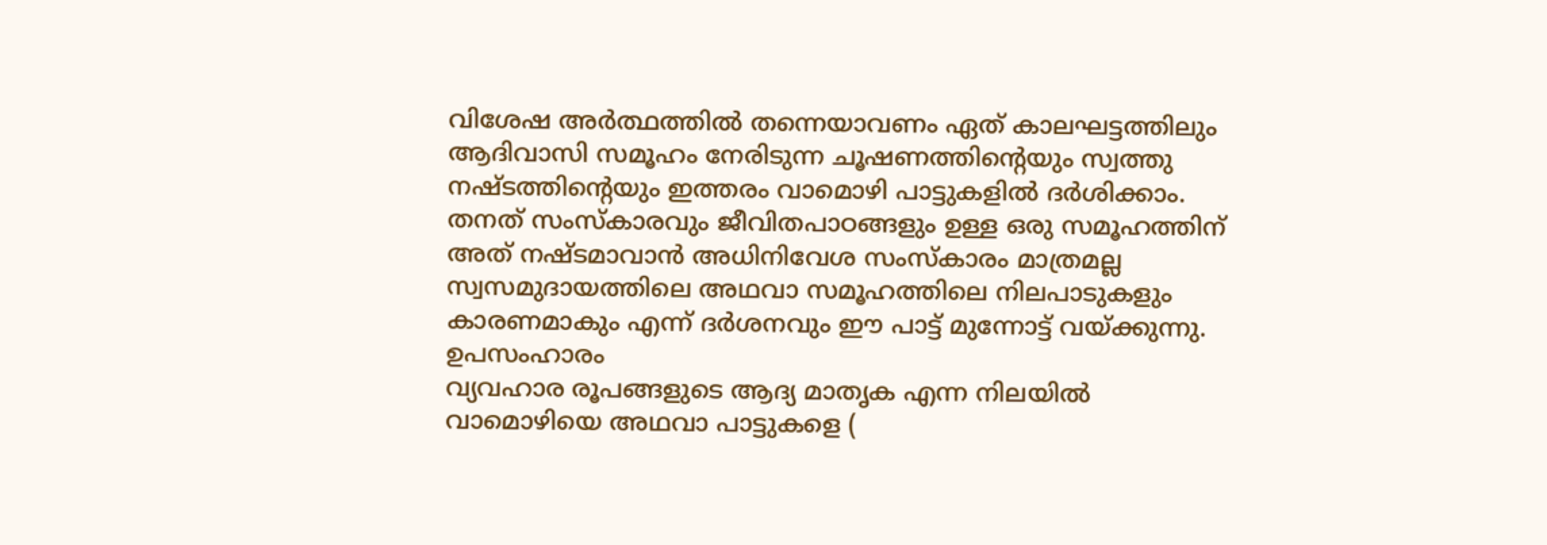വിശേഷ അർത്ഥത്തിൽ തന്നെയാവണം ഏത് കാലഘട്ടത്തിലും ആദിവാസി സമൂഹം നേരിടുന്ന ചൂഷണത്തിന്റെയും സ്വത്തു നഷ്ടത്തിന്റെയും ഇത്തരം വാമൊഴി പാട്ടുകളിൽ ദർശിക്കാം. തനത് സംസ്കാരവും ജീവിതപാഠങ്ങളും ഉള്ള ഒരു സമൂഹത്തിന് അത് നഷ്ടമാവാൻ അധിനിവേശ സംസ്കാരം മാത്രമല്ല സ്വസമുദായത്തിലെ അഥവാ സമൂഹത്തിലെ നിലപാടുകളും കാരണമാകും എന്ന് ദർശനവും ഈ പാട്ട് മുന്നോട്ട് വയ്ക്കുന്നു.
ഉപസംഹാരം
വ്യവഹാര രൂപങ്ങളുടെ ആദ്യ മാതൃക എന്ന നിലയിൽ വാമൊഴിയെ അഥവാ പാട്ടുകളെ (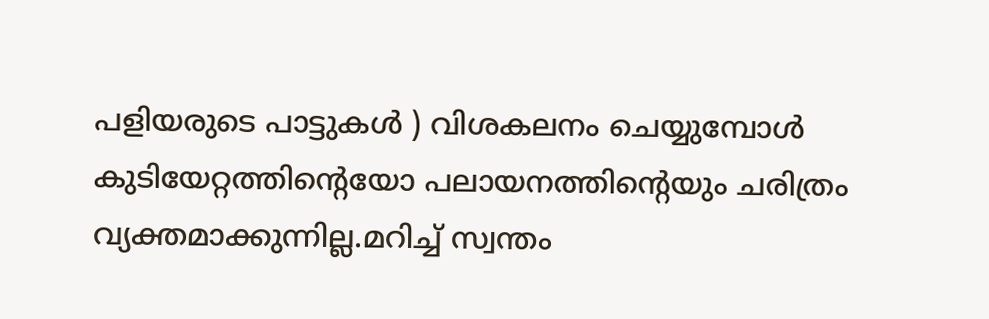പളിയരുടെ പാട്ടുകൾ ) വിശകലനം ചെയ്യുമ്പോൾ കുടിയേറ്റത്തിന്റെയോ പലായനത്തിന്റെയും ചരിത്രം വ്യക്തമാക്കുന്നില്ല.മറിച്ച് സ്വന്തം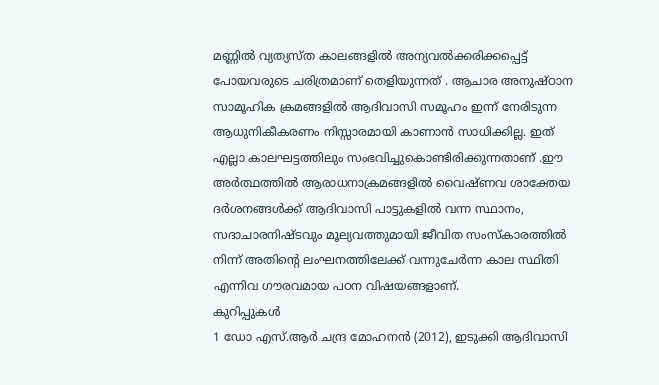മണ്ണിൽ വ്യത്യസ്ത കാലങ്ങളിൽ അന്യവൽക്കരിക്കപ്പെട്ട് പോയവരുടെ ചരിത്രമാണ് തെളിയുന്നത് . ആചാര അനുഷ്ഠാന സാമൂഹിക ക്രമങ്ങളിൽ ആദിവാസി സമൂഹം ഇന്ന് നേരിടുന്ന ആധുനികീകരണം നിസ്സാരമായി കാണാൻ സാധിക്കില്ല. ഇത് എല്ലാ കാലഘട്ടത്തിലും സംഭവിച്ചുകൊണ്ടിരിക്കുന്നതാണ് .ഈ അർത്ഥത്തിൽ ആരാധനാക്രമങ്ങളിൽ വൈഷ്ണവ ശാക്തേയ ദർശനങ്ങൾക്ക് ആദിവാസി പാട്ടുകളിൽ വന്ന സ്ഥാനം, സദാചാരനിഷ്ടവും മൂല്യവത്തുമായി ജീവിത സംസ്കാരത്തിൽ നിന്ന് അതിന്റെ ലംഘനത്തിലേക്ക് വന്നുചേർന്ന കാല സ്ഥിതി എന്നിവ ഗൗരവമായ പഠന വിഷയങ്ങളാണ്.
കുറിപ്പുകൾ
1 ഡോ എസ്.ആർ ചന്ദ്ര മോഹനൻ (2012), ഇടുക്കി ആദിവാസി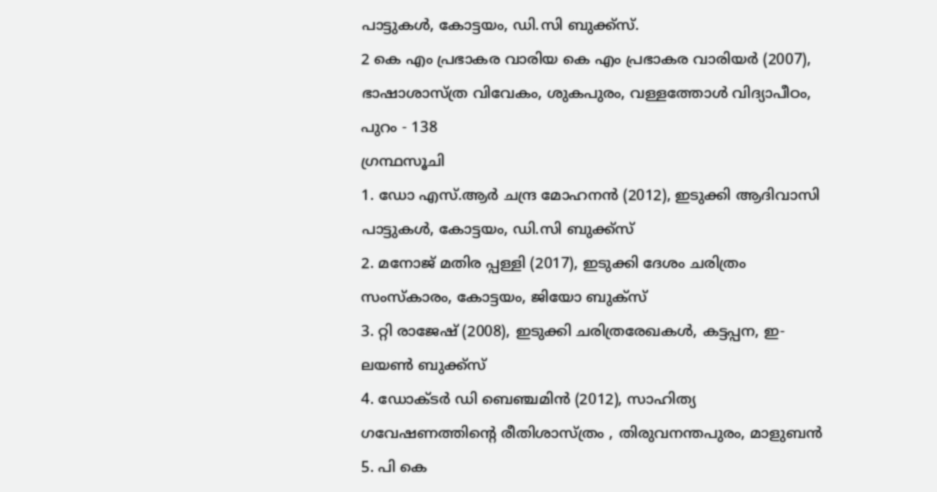പാട്ടുകൾ, കോട്ടയം, ഡി.സി ബുക്ക്സ്.
2 കെ എം പ്രഭാകര വാരിയ കെ എം പ്രഭാകര വാരിയർ (2007), ഭാഷാശാസ്ത്ര വിവേകം, ശുകപുരം, വള്ളത്തോൾ വിദ്യാപീഠം, പുറം - 138
ഗ്രന്ഥസൂചി
1. ഡോ എസ്.ആർ ചന്ദ്ര മോഹനൻ (2012), ഇടുക്കി ആദിവാസി പാട്ടുകൾ, കോട്ടയം, ഡി.സി ബുക്ക്സ്
2. മനോജ് മതിര പ്പള്ളി (2017), ഇടുക്കി ദേശം ചരിത്രം സംസ്കാരം, കോട്ടയം, ജിയോ ബുക്സ്
3. റ്റി രാജേഷ് (2008), ഇടുക്കി ചരിത്രരേഖകൾ, കട്ടപ്പന, ഇ- ലയൺ ബുക്ക്സ്
4. ഡോക്ടർ ഡി ബെഞ്ചമിൻ (2012), സാഹിത്യ ഗവേഷണത്തിന്റെ രീതിശാസ്ത്രം , തിരുവനന്തപുരം, മാളുബൻ
5. പി കെ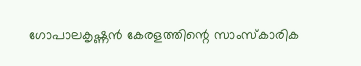ഗോപാലകൃഷ്ണൻ കേരളത്തിന്റെ സാംസ്കാരിക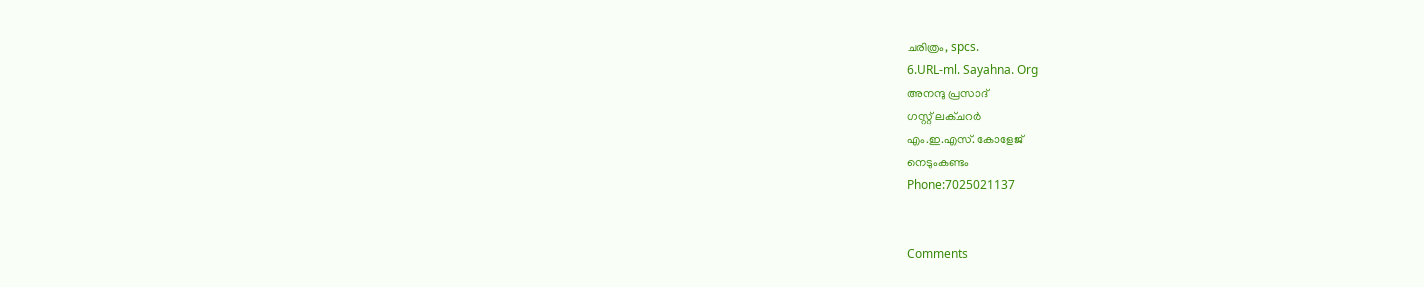ചരിത്രം, spcs.
6.URL-ml. Sayahna. Org
അനന്ദു പ്രസാദ്
ഗസ്റ്റ് ലക്ചറർ
എം.ഇ.എസ്. കോളേജ്
നെടുംകണ്ടം
Phone:7025021137


Comments